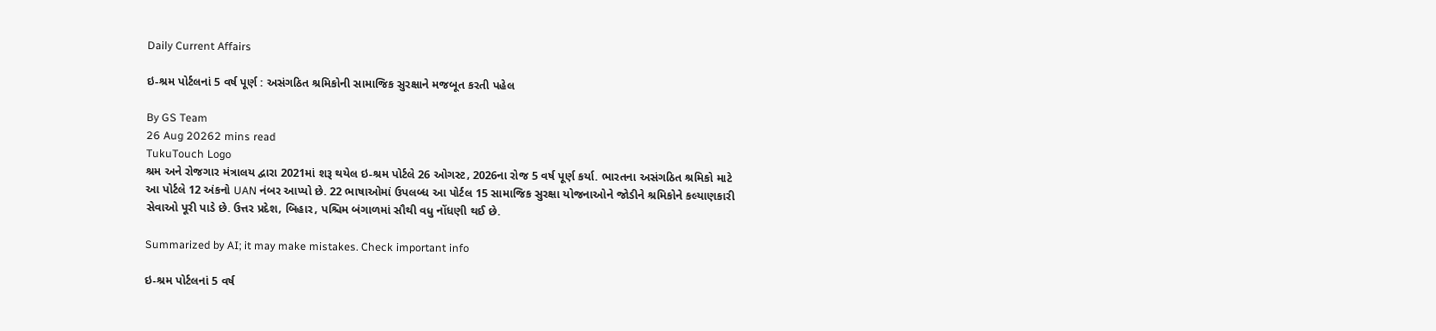Daily Current Affairs

ઇ-શ્રમ પોર્ટલનાં 5 વર્ષ પૂર્ણ : અસંગઠિત શ્રમિકોની સામાજિક સુરક્ષાને મજબૂત કરતી પહેલ

By GS Team
26 Aug 20262 mins read
TukuTouch Logo
શ્રમ અને રોજગાર મંત્રાલય દ્વારા 2021માં શરૂ થયેલ ઇ-શ્રમ પોર્ટલે 26 ઓગસ્ટ, 2026ના રોજ 5 વર્ષ પૂર્ણ કર્યા. ભારતના અસંગઠિત શ્રમિકો માટે આ પોર્ટલે 12 અંકનો UAN નંબર આપ્યો છે. 22 ભાષાઓમાં ઉપલબ્ધ આ પોર્ટલ 15 સામાજિક સુરક્ષા યોજનાઓને જોડીને શ્રમિકોને કલ્યાણકારી સેવાઓ પૂરી પાડે છે. ઉત્તર પ્રદેશ, બિહાર, પશ્ચિમ બંગાળમાં સૌથી વધુ નોંધણી થઈ છે.

Summarized by AI; it may make mistakes. Check important info

ઇ-શ્રમ પોર્ટલનાં 5 વર્ષ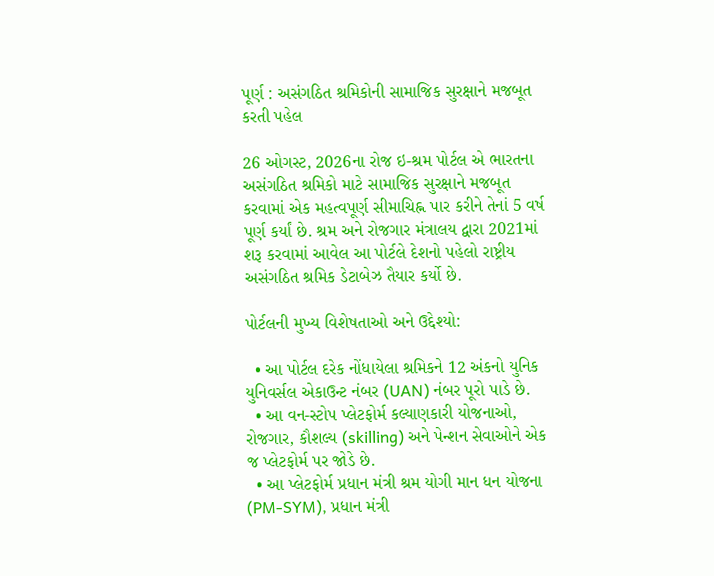પૂર્ણ : અસંગઠિત શ્રમિકોની સામાજિક સુરક્ષાને મજબૂત કરતી પહેલ

26 ઓગસ્ટ, 2026ના રોજ ઇ-શ્રમ પોર્ટલ એ ભારતના અસંગઠિત શ્રમિકો માટે સામાજિક સુરક્ષાને મજબૂત કરવામાં એક મહત્વપૂર્ણ સીમાચિહ્ન પાર કરીને તેનાં 5 વર્ષ પૂર્ણ કર્યાં છે. શ્રમ અને રોજગાર મંત્રાલય દ્વારા 2021માં શરૂ કરવામાં આવેલ આ પોર્ટલે દેશનો પહેલો રાષ્ટ્રીય અસંગઠિત શ્રમિક ડેટાબેઝ તૈયાર કર્યો છે.

પોર્ટલની મુખ્ય વિશેષતાઓ અને ઉદ્દેશ્યો:

  • આ પોર્ટલ દરેક નોંધાયેલા શ્રમિકને 12 અંકનો યુનિક યુનિવર્સલ એકાઉન્ટ નંબર (UAN) નંબર પૂરો પાડે છે.
  • આ વન-સ્ટોપ પ્લેટફોર્મ કલ્યાણકારી યોજનાઓ, રોજગાર, કૌશલ્ય (skilling) અને પેન્શન સેવાઓને એક જ પ્લેટફોર્મ પર જોડે છે.
  • આ પ્લેટફોર્મ પ્રધાન મંત્રી શ્રમ યોગી માન ધન યોજના (PM-SYM), પ્રધાન મંત્રી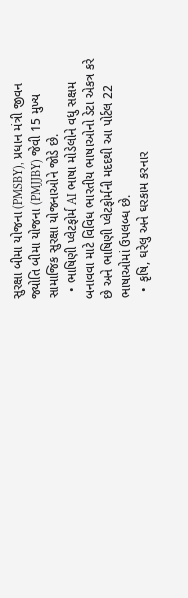સુરક્ષા બીમા યોજના (PMSBY), પ્રધાન મંત્રી જીવન જ્યોતિ બીમા યોજના (PMJJBY) જેવી 15 મુખ્ય સામાજિક સુરક્ષા યોજનાઓને જોડે છે.
  • ભાષિણી પ્લેટફોર્મ AI ભાષા મોડેલોને વધુ સક્ષમ બનાવવા માટે વિવિધ ભારતીય ભાષાઓનો ડેટા એકત્ર કરે છે અને ભાષિણી પ્લેટફોર્મની મદદથી આ પોર્ટલ 22 ભાષાઓમાં ઉપલબ્ધ છે.
  • કૃષિ, ઘરેલુ અને ઘરકામ કરનાર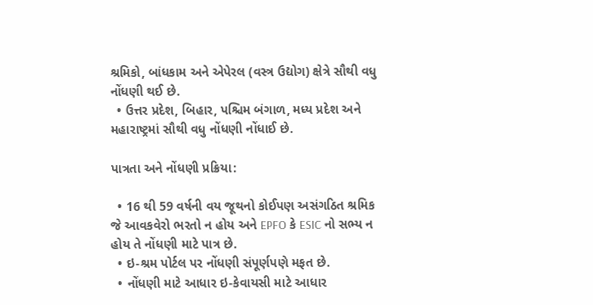શ્રમિકો, બાંધકામ અને એપેરલ (વસ્ત્ર ઉદ્યોગ) ક્ષેત્રે સૌથી વધુ નોંધણી થઈ છે.
  • ઉત્તર પ્રદેશ, બિહાર, પશ્ચિમ બંગાળ, મધ્ય પ્રદેશ અને મહારાષ્ટ્રમાં સૌથી વધુ નોંધણી નોંધાઈ છે.

પાત્રતા અને નોંધણી પ્રક્રિયા:

  • 16 થી 59 વર્ષની વય જૂથનો કોઈપણ અસંગઠિત શ્રમિક જે આવકવેરો ભરતો ન હોય અને EPFO કે ESIC નો સભ્ય ન હોય તે નોંધણી માટે પાત્ર છે.
  • ઇ-શ્રમ પોર્ટલ પર નોંધણી સંપૂર્ણપણે મફત છે.
  • નોંધણી માટે આધાર ઇ-કેવાયસી માટે આધાર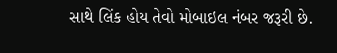સાથે લિંક હોય તેવો મોબાઇલ નંબર જરૂરી છે.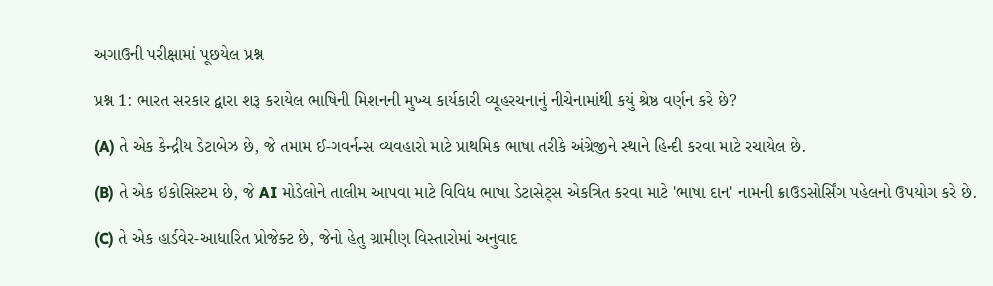અગાઉની પરીક્ષામાં પૂછયેલ પ્રશ્ન

પ્રશ્ન 1: ભારત સરકાર દ્વારા શરૂ કરાયેલ ભાષિની મિશનની મુખ્ય કાર્યકારી વ્યૂહરચનાનું નીચેનામાંથી કયું શ્રેષ્ઠ વર્ણન કરે છે?

(A) તે એક કેન્દ્રીય ડેટાબેઝ છે, જે તમામ ઈ-ગવર્નન્સ વ્યવહારો માટે પ્રાથમિક ભાષા તરીકે અંગ્રેજીને સ્થાને હિન્દી કરવા માટે રચાયેલ છે.

(B) તે એક ઇકોસિસ્ટમ છે, જે AI મોડેલોને તાલીમ આપવા માટે વિવિધ ભાષા ડેટાસેટ્સ એકત્રિત કરવા માટે 'ભાષા દાન' નામની ક્રાઉડસોર્સિંગ પહેલનો ઉપયોગ કરે છે.

(C) તે એક હાર્ડવેર-આધારિત પ્રોજેક્ટ છે, જેનો હેતુ ગ્રામીણ વિસ્તારોમાં અનુવાદ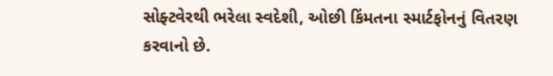સોફ્ટવેરથી ભરેલા સ્વદેશી, ઓછી કિંમતના સ્માર્ટફોનનું વિતરણ કરવાનો છે.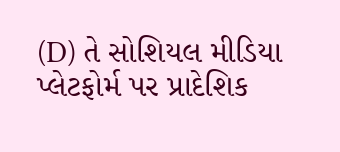(D) તે સોશિયલ મીડિયા પ્લેટફોર્મ પર પ્રાદેશિક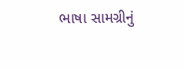ભાષા સામગ્રીનું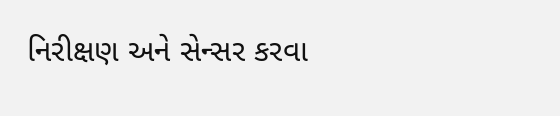નિરીક્ષણ અને સેન્સર કરવા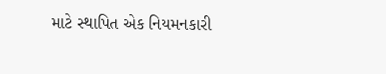માટે સ્થાપિત એક નિયમનકારી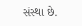સંસ્થા છે.